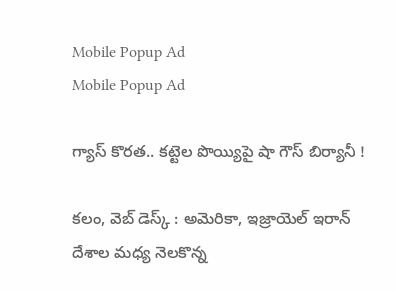Mobile Popup Ad
Mobile Popup Ad

గ్యాస్ కొరత.. కట్టెల పొయ్యిపై షా గౌస్ బిర్యానీ !

కలం, వెబ్ డెస్క్ : అమెరికా, ఇజ్రాయెల్ ఇరాన్ దేశాల మధ్య నెలకొన్న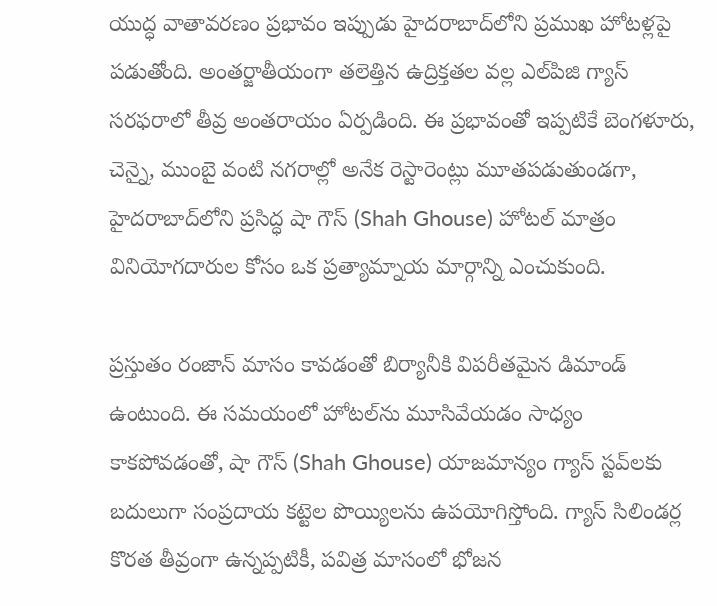యుద్ధ వాతావరణం ప్రభావం ఇప్పుడు హైదరాబాద్‌లోని ప్రముఖ హోటళ్లపై పడుతోంది. అంతర్జాతీయంగా తలెత్తిన ఉద్రిక్తతల వల్ల ఎల్‌పిజి గ్యాస్ సరఫరాలో తీవ్ర అంతరాయం ఏర్పడింది. ఈ ప్రభావంతో ఇప్పటికే బెంగళూరు, చెన్నై, ముంబై వంటి నగరాల్లో అనేక రెస్టారెంట్లు మూతపడుతుండగా, హైదరాబాద్‌లోని ప్రసిద్ధ షా గౌస్ (Shah Ghouse) హోటల్ మాత్రం వినియోగదారుల కోసం ఒక ప్రత్యామ్నాయ మార్గాన్ని ఎంచుకుంది.

ప్రస్తుతం రంజాన్ మాసం కావడంతో బిర్యానీకి విపరీతమైన డిమాండ్ ఉంటుంది. ఈ సమయంలో హోటల్‌ను మూసివేయడం సాధ్యం కాకపోవడంతో, షా గౌస్ (Shah Ghouse) యాజమాన్యం గ్యాస్ స్టవ్‌లకు బదులుగా సంప్రదాయ కట్టెల పొయ్యిలను ఉపయోగిస్తోంది. గ్యాస్ సిలిండర్ల కొరత తీవ్రంగా ఉన్నప్పటికీ, పవిత్ర మాసంలో భోజన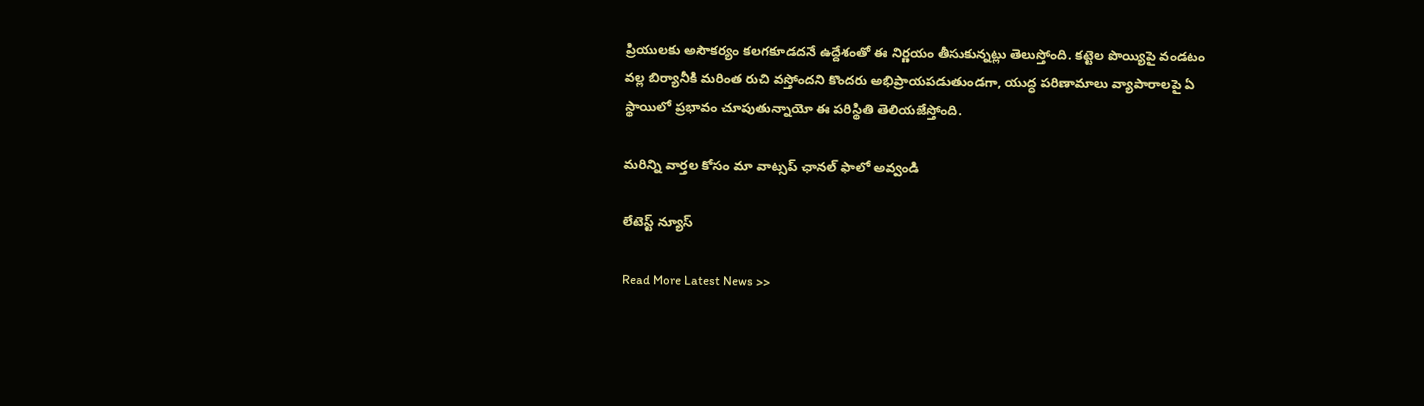ప్రియులకు అసౌకర్యం కలగకూడదనే ఉద్దేశంతో ఈ నిర్ణయం తీసుకున్నట్లు తెలుస్తోంది. కట్టెల పొయ్యిపై వండటం వల్ల బిర్యానీకి మరింత రుచి వస్తోందని కొందరు అభిప్రాయపడుతుండగా, యుద్ధ పరిణామాలు వ్యాపారాలపై ఏ స్థాయిలో ప్రభావం చూపుతున్నాయో ఈ పరిస్థితి తెలియజేస్తోంది.

మ‌రిన్ని వార్త‌ల కోసం మా వాట్స‌ప్ ఛాన‌ల్ ఫాలో అవ్వండి

లేటెస్ట్ న్యూస్‌

Read More Latest News >>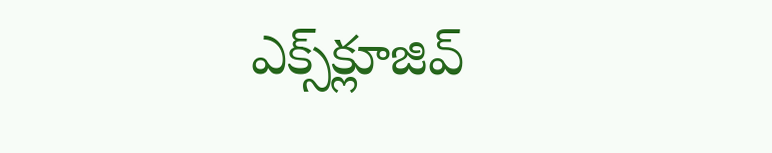ఎక్స్‌క్లూజివ్‌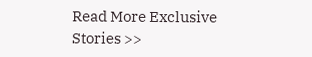Read More Exclusive Stories >>